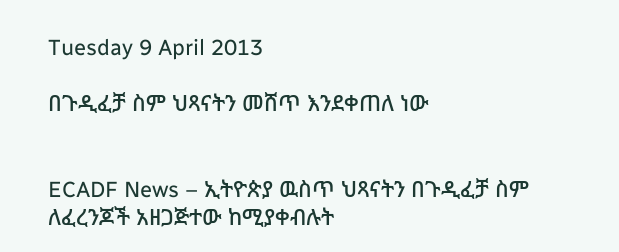Tuesday 9 April 2013

በጉዲፈቻ ስም ህጻናትን መሸጥ እንደቀጠለ ነው


ECADF News – ኢትዮጵያ ዉስጥ ህጻናትን በጉዲፈቻ ስም ለፈረንጆች አዘጋጅተው ከሚያቀብሉት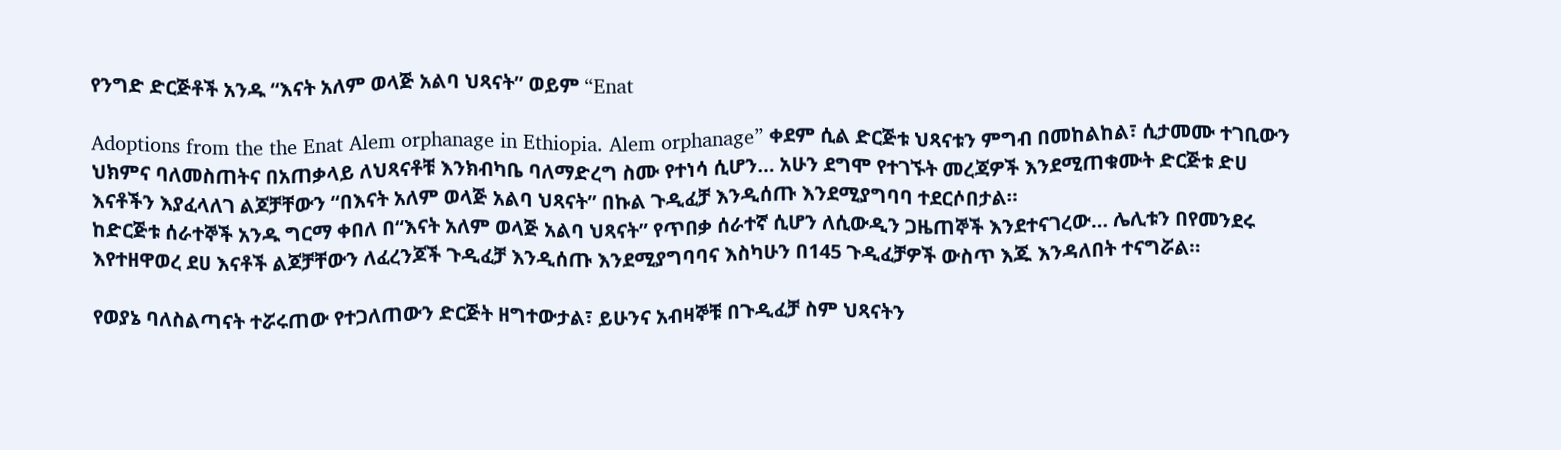የንግድ ድርጅቶች አንዱ “እናት አለም ወላጅ አልባ ህጻናት” ወይም “Enat

Adoptions from the the Enat Alem orphanage in Ethiopia. Alem orphanage” ቀደም ሲል ድርጅቱ ህጻናቱን ምግብ በመከልከል፣ ሲታመሙ ተገቢውን ህክምና ባለመስጠትና በአጠቃላይ ለህጻናቶቹ እንክብካቤ ባለማድረግ ስሙ የተነሳ ሲሆን… አሁን ደግሞ የተገኙት መረጃዎች እንደሚጠቁሙት ድርጅቱ ድሀ እናቶችን እያፈላለገ ልጆቻቸውን “በእናት አለም ወላጅ አልባ ህጻናት” በኩል ጉዲፈቻ እንዲሰጡ እንደሚያግባባ ተደርሶበታል።
ከድርጅቱ ሰራተኞች አንዱ ግርማ ቀበለ በ“እናት አለም ወላጅ አልባ ህጻናት” የጥበቃ ሰራተኛ ሲሆን ለሲውዲን ጋዜጠኞች እንደተናገረው… ሌሊቱን በየመንደሩ እየተዘዋወረ ደሀ እናቶች ልጆቻቸውን ለፈረንጆች ጉዲፈቻ እንዲሰጡ እንደሚያግባባና እስካሁን በ145 ጉዲፈቻዎች ውስጥ እጁ እንዳለበት ተናግሯል።

የወያኔ ባለስልጣናት ተሯሩጠው የተጋለጠውን ድርጅት ዘግተውታል፣ ይሁንና አብዛኞቹ በጉዲፈቻ ስም ህጻናትን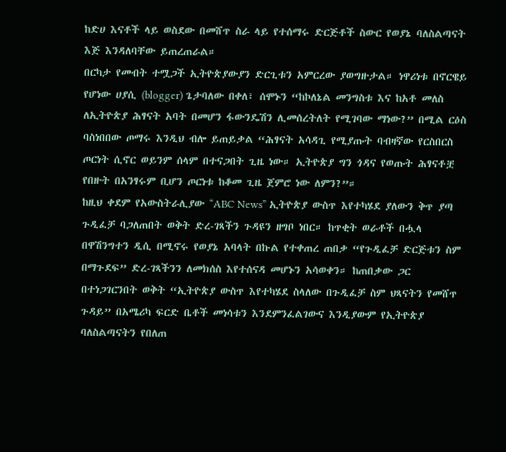ከድሀ እናቶች ላይ ወስደው በመሸጥ ስራ ላይ የተሰማሩ ድርጅቶች ስውር የወያኔ ባለስልጣናት እጅ እንዳለባቸው ይጠረጠራል።
በርካታ የመብት ተሟጋች ኢትዮጵያውያን ድርጊቱን አምርረው ያወግዙታል። ነዋሪነቱ በኖርዌይ የሆነው ሀያሲ (blogger) ጌታባለው በቀለ፣ ሰሞኑን “ከኮለኔል መንግስቱ እና ከአቶ መለስ ለኢትዮጵያ ሕፃናት አባት በመሆን ፋውንዴሽን ሊመሰረትለት የሚገባው ማነው?” በሚል ርዕስ ባስነበበው ጦማሩ እንዲህ ብሎ ይጠይቃል “ሕፃናት አሳዳጊ የሚያጡት ባብዛኛው የርስበርስ ጦርነት ሲኖር ወይንም ሰላም በተናጋበት ጊዜ ነው። ኢትዮጵያ ግን ጎዳና የወጡት ሕፃናቶቿ የበዙት በአንፃሩም ቢሆን ጦርነቱ ከቆመ ጊዜ ጀምሮ ነው ለምን?”።
ከዚህ ቀደም የአውስትራሊያው “ABC News” ኢትዮጵያ ውስጥ እየተካሄደ ያለውን ቅጥ ያጣ ጉዲፈቻ ባጋለጠበት ወቅት ድረ-ገጻችን ጉዳዩን ዘግቦ ነበር። ከጥቂት ወራቶች በሗላ በዋሽንግተን ዲሲ በሚኖሩ የወያኔ አባላት በኩል የተቀጠረ ጠበቃ “የጉዲፈቻ ድርጅቱን ስም በማጉደፍ” ድረ-ገጻችንን ለመክሰስ እየተሰናዳ መሆኑን አሳወቀን። ከጠበቃው ጋር በተነጋገርንበት ወቅት “ኢትዮጵያ ውስጥ እየተካሄደ ስላለው በጉዲፈቻ ስም ህጻናትን የመሸጥ ጉዳይ” በአሜሪካ ፍርድ ቤቶች መነሳቱን እንደምንፈልገውና እንዲያውም የኢትዮጵያ ባለስልጣናትን የበለጠ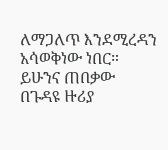ለማጋለጥ እንደሚረዳን አሳወቅነው ነበር። ይሁንና ጠበቃው በጉዳዩ ዙሪያ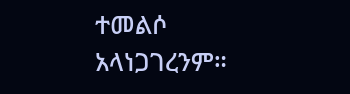ተመልሶ አላነጋገረንም።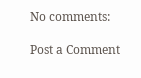No comments:

Post a Comment